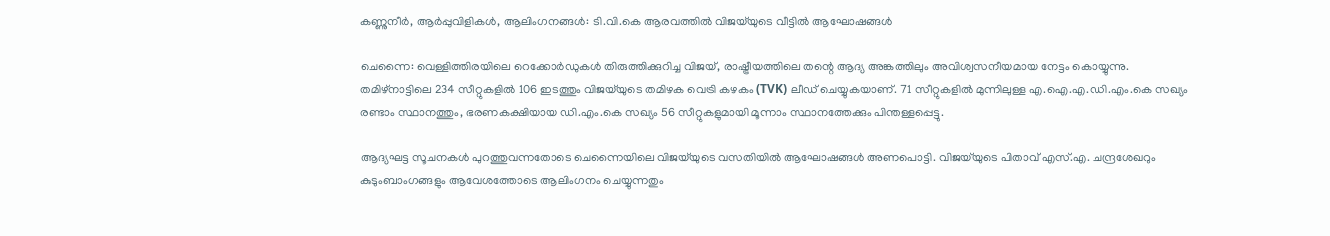കണ്ണുനീർ, ആർപ്പുവിളികൾ, ആലിംഗനങ്ങൾ: ടി.വി.കെ ആരവത്തിൽ വിജയ്‌യുടെ വീട്ടിൽ ആഘോഷങ്ങൾ

ചെന്നൈ: വെള്ളിത്തിരയിലെ റെക്കോർഡുകൾ തിരുത്തിക്കുറിച്ച വിജയ്, രാഷ്ട്രീയത്തിലെ തന്റെ ആദ്യ അങ്കത്തിലും അവിശ്വസനീയമായ നേട്ടം കൊയ്യുന്നു. തമിഴ്‌നാട്ടിലെ 234 സീറ്റുകളിൽ 106 ഇടത്തും വിജയ്‌യുടെ തമിഴക വെട്രി കഴകം (TVK) ലീഡ് ചെയ്യുകയാണ്. 71 സീറ്റുകളിൽ മുന്നിലുള്ള എ.ഐ.എ.ഡി.എം.കെ സഖ്യം രണ്ടാം സ്ഥാനത്തും, ഭരണകക്ഷിയായ ഡി.എം.കെ സഖ്യം 56 സീറ്റുകളുമായി മൂന്നാം സ്ഥാനത്തേക്കും പിന്തള്ളപ്പെട്ടു.

ആദ്യഘട്ട സൂചനകൾ പുറത്തുവന്നതോടെ ചെന്നൈയിലെ വിജയ്‌യുടെ വസതിയിൽ ആഘോഷങ്ങൾ അണപൊട്ടി. വിജയ്‌യുടെ പിതാവ് എസ്.എ. ചന്ദ്രശേഖറും കുടുംബാംഗങ്ങളും ആവേശത്തോടെ ആലിംഗനം ചെയ്യുന്നതും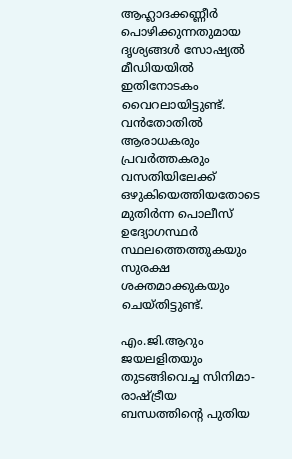ആഹ്ലാദക്കണ്ണീർ പൊഴിക്കുന്നതുമായ ദൃശ്യങ്ങൾ സോഷ്യൽ മീഡിയയിൽ ഇതിനോടകം വൈറലായിട്ടുണ്ട്. വൻതോതിൽ ആരാധകരും പ്രവർത്തകരും വസതിയിലേക്ക് ഒഴുകിയെത്തിയതോടെ മുതിർന്ന പൊലീസ് ഉദ്യോഗസ്ഥർ സ്ഥലത്തെത്തുകയും സുരക്ഷ ശക്തമാക്കുകയും ചെയ്തിട്ടുണ്ട്.

എം.ജി.ആറും ജയലളിതയും തുടങ്ങിവെച്ച സിനിമാ-രാഷ്ട്രീയ ബന്ധത്തിന്റെ പുതിയ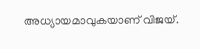അധ്യായമാവുകയാണ് വിജയ്.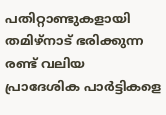പതിറ്റാണ്ടുകളായി തമിഴ്‌നാട് ഭരിക്കുന്ന രണ്ട് വലിയ പ്രാദേശിക പാർട്ടികളെ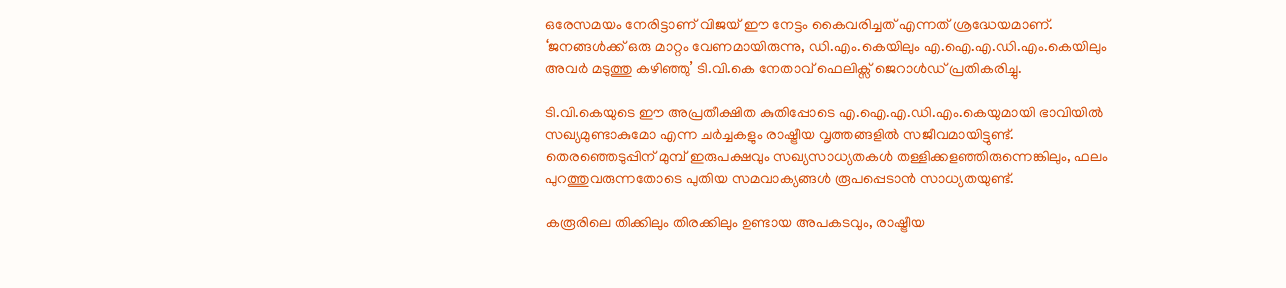ഒരേസമയം നേരിട്ടാണ് വിജയ് ഈ നേട്ടം കൈവരിച്ചത് എന്നത് ശ്രദ്ധേയമാണ്. ‘ജനങ്ങൾക്ക് ഒരു മാറ്റം വേണമായിരുന്നു, ഡി.എം.കെയിലും എ.ഐ.എ.ഡി.എം.കെയിലും അവർ മടുത്തു കഴിഞ്ഞു’ ടി.വി.കെ നേതാവ് ഫെലിക്സ് ജെറാൾഡ് പ്രതികരിച്ചു.

ടി.വി.കെയുടെ ഈ അപ്രതീക്ഷിത കുതിപ്പോടെ എ.ഐ.എ.ഡി.എം.കെയുമായി ഭാവിയിൽ സഖ്യമുണ്ടാകുമോ എന്ന ചർച്ചകളും രാഷ്ട്രീയ വൃത്തങ്ങളിൽ സജീവമായിട്ടുണ്ട്. തെരഞ്ഞെടുപ്പിന് മുമ്പ് ഇരുപക്ഷവും സഖ്യസാധ്യതകൾ തള്ളിക്കളഞ്ഞിരുന്നെങ്കിലും, ഫലം പുറത്തുവരുന്നതോടെ പുതിയ സമവാക്യങ്ങൾ രൂപപ്പെടാൻ സാധ്യതയുണ്ട്.

കരൂരിലെ തിക്കിലും തിരക്കിലും ഉണ്ടായ അപകടവും, രാഷ്ട്രീയ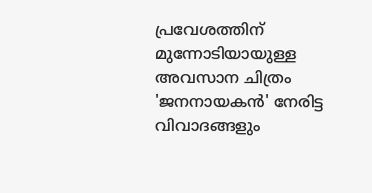പ്രവേശത്തിന് മുന്നോടിയായുള്ള അവസാന ചിത്രം 'ജനനായകൻ' നേരിട്ട വിവാദങ്ങളും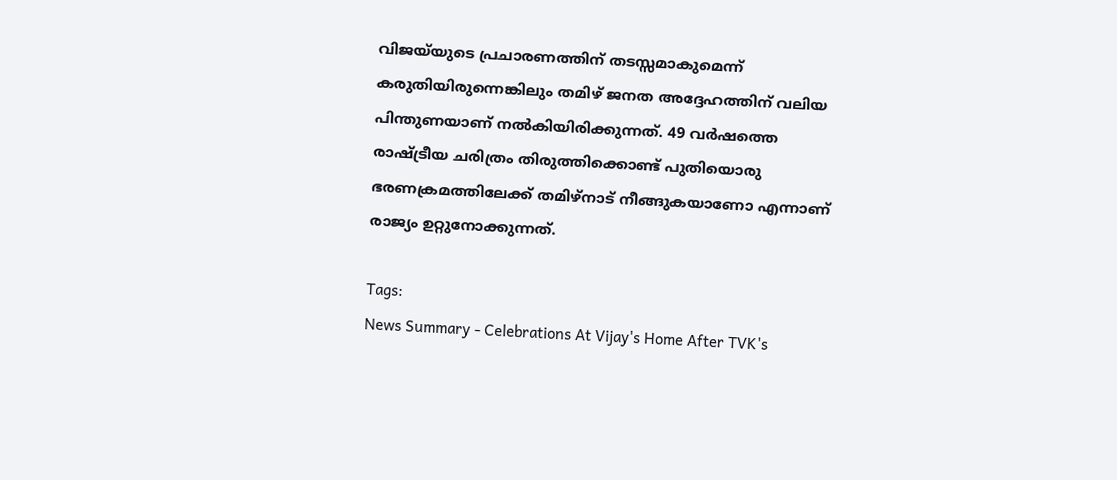വിജയ്‌യുടെ പ്രചാരണത്തിന് തടസ്സമാകുമെന്ന് കരുതിയിരുന്നെങ്കിലും തമിഴ് ജനത അദ്ദേഹത്തിന് വലിയ പിന്തുണയാണ് നൽകിയിരിക്കുന്നത്. 49 വർഷത്തെ രാഷ്ട്രീയ ചരിത്രം തിരുത്തിക്കൊണ്ട് പുതിയൊരു ഭരണക്രമത്തിലേക്ക് തമിഴ്‌നാട് നീങ്ങുകയാണോ എന്നാണ് രാജ്യം ഉറ്റുനോക്കുന്നത്.

Tags:
News Summary - Celebrations At Vijay's Home After TVK's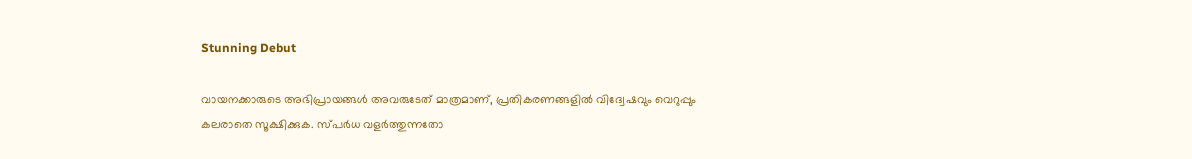Stunning Debut

വായനക്കാരുടെ അഭിപ്രായങ്ങള്‍ അവരുടേത് മാത്രമാണ്, പ്രതികരണങ്ങളിൽ വിദ്വേഷവും വെറുപ്പും കലരാതെ സൂക്ഷിക്കുക. സ്പർധ വളർത്തുന്നതോ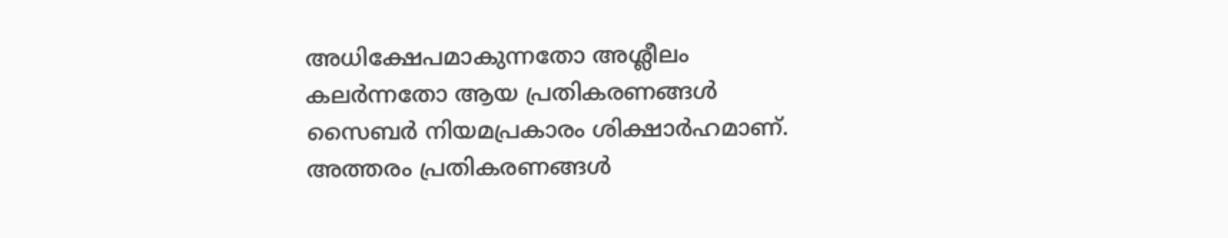അധിക്ഷേപമാകുന്നതോ അശ്ലീലം കലർന്നതോ ആയ പ്രതികരണങ്ങൾ സൈബർ നിയമപ്രകാരം ശിക്ഷാർഹമാണ്. അത്തരം പ്രതികരണങ്ങൾ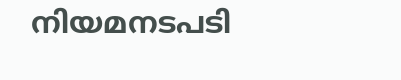നിയമനടപടി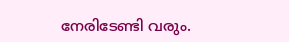നേരിടേണ്ടി വരും.